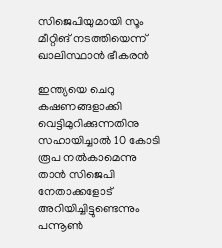സിജെപിയുമായി സൂം മീറ്റിങ് നടത്തിയെന്ന് ഖാലിസ്ഥാൻ ഭീകരൻ

ഇന്ത്യയെ ചെറു കഷണങ്ങളാക്കി വെട്ടിമുറിക്കുന്നതിനു സഹായിച്ചാൽ 10 കോടി രൂപ നൽകാമെന്നു താൻ സിജെപി നേതാക്കളോട് അറിയിച്ചിട്ടുണ്ടെന്നും പന്നൂൺ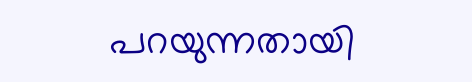പറയുന്നതായി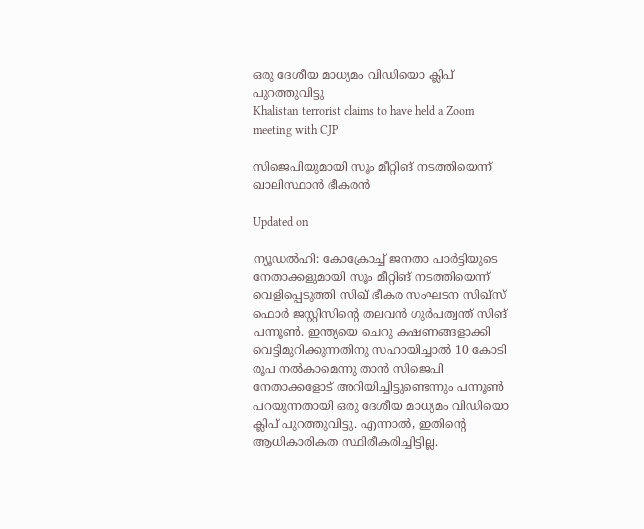ഒരു ദേശീയ മാധ്യമം വിഡിയൊ ക്ലിപ് പുറത്തുവിട്ടു
Khalistan terrorist claims to have held a Zoom meeting with CJP

സിജെപിയുമായി സൂം മീറ്റിങ് നടത്തിയെന്ന് ഖാലിസ്ഥാൻ ഭീകരൻ

Updated on

ന്യൂഡൽഹി: കോക്രോച്ച് ജനതാ പാർട്ടിയുടെ നേതാക്കളുമായി സൂം മീറ്റിങ് നടത്തിയെന്ന് വെളിപ്പെടുത്തി സിഖ് ഭീകര സംഘടന സിഖ്സ് ഫൊർ ജസ്റ്റിസിന്‍റെ തലവൻ ഗുർപത്വന്ത് സിങ് പന്നൂൺ. ഇന്ത്യയെ ചെറു കഷണങ്ങളാക്കി വെട്ടിമുറിക്കുന്നതിനു സഹായിച്ചാൽ 10 കോടി രൂപ നൽകാമെന്നു താൻ സിജെപി നേതാക്കളോട് അറിയിച്ചിട്ടുണ്ടെന്നും പന്നൂൺ പറയുന്നതായി ഒരു ദേശീയ മാധ്യമം വിഡിയൊ ക്ലിപ് പുറത്തുവിട്ടു. എന്നാൽ, ഇതിന്‍റെ ആധികാരികത സ്ഥിരീകരിച്ചിട്ടില്ല.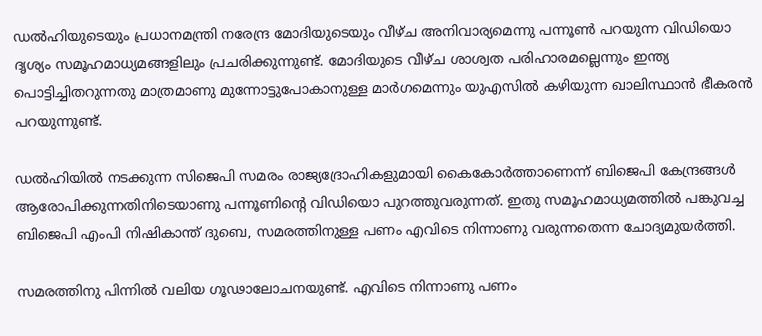ഡൽഹിയുടെയും പ്രധാനമന്ത്രി നരേന്ദ്ര മോദിയുടെയും വീഴ്ച അനിവാര്യമെന്നു പന്നൂൺ പറയുന്ന വിഡിയൊ ദൃശ്യം സമൂഹമാധ്യമങ്ങളിലും പ്രചരിക്കുന്നുണ്ട്. മോദിയുടെ വീഴ്ച ശാശ്വത പരിഹാരമല്ലെന്നും ഇന്ത്യ പൊട്ടിച്ചിതറുന്നതു മാത്രമാണു മുന്നോട്ടുപോകാനുള്ള മാർഗമെന്നും യുഎസിൽ കഴിയുന്ന ഖാലിസ്ഥാൻ ഭീകരൻ പറയുന്നുണ്ട്.

ഡൽഹിയിൽ നടക്കുന്ന സിജെപി സമരം രാജ്യദ്രോഹികളുമായി കൈകോർത്താണെന്ന് ബിജെപി കേന്ദ്രങ്ങൾ ആരോപിക്കുന്നതിനിടെയാണു പന്നൂണിന്‍റെ വിഡിയൊ പുറത്തുവരുന്നത്. ഇതു സമൂഹമാധ്യമത്തിൽ പങ്കുവച്ച ബിജെപി എംപി നിഷികാന്ത് ദുബെ, സമരത്തിനുള്ള പണം എവിടെ നിന്നാണു വരുന്നതെന്ന ചോദ്യമുയർത്തി.

സമരത്തിനു പിന്നിൽ വലിയ ഗൂഢാലോചനയുണ്ട്. എവിടെ നിന്നാണു പണം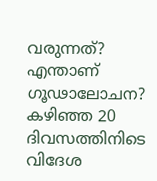വരുന്നത്? എന്താണ് ഗൂഢാലോചന? കഴിഞ്ഞ 20 ദിവസത്തിനിടെ വിദേശ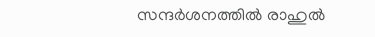സന്ദർശനത്തിൽ രാഹുൽ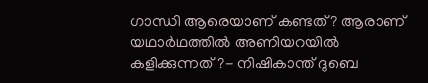ഗാന്ധി ആരെയാണ് കണ്ടത്? ആരാണ് യഥാർഥത്തിൽ അണിയറയിൽ കളിക്കുന്നത് ?- നിഷികാന്ത് ദുബെ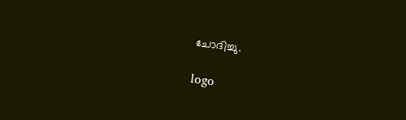ചോദിച്ചു.

logo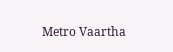Metro Vaartha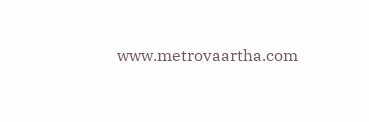www.metrovaartha.com